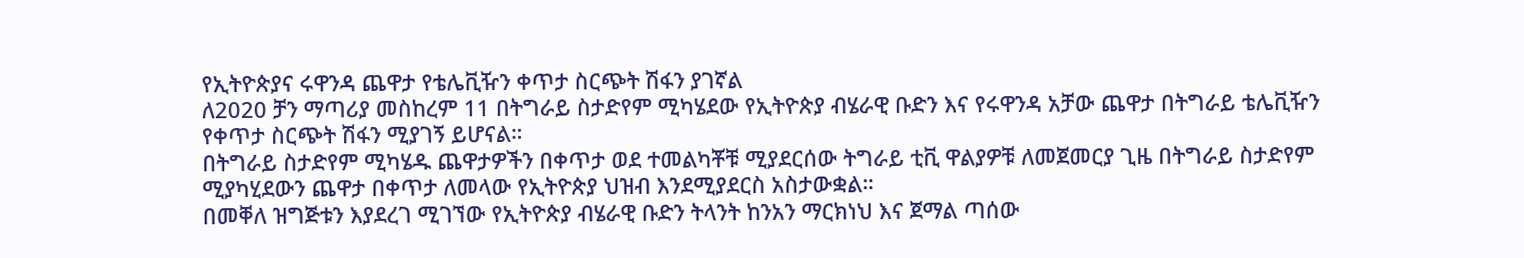የኢትዮጵያና ሩዋንዳ ጨዋታ የቴሌቪዥን ቀጥታ ስርጭት ሽፋን ያገኛል
ለ2020 ቻን ማጣሪያ መስከረም 11 በትግራይ ስታድየም ሚካሄደው የኢትዮጵያ ብሄራዊ ቡድን እና የሩዋንዳ አቻው ጨዋታ በትግራይ ቴሌቪዥን የቀጥታ ስርጭት ሽፋን ሚያገኝ ይሆናል።
በትግራይ ስታድየም ሚካሄዱ ጨዋታዎችን በቀጥታ ወደ ተመልካቾቹ ሚያደርሰው ትግራይ ቲቪ ዋልያዎቹ ለመጀመርያ ጊዜ በትግራይ ስታድየም ሚያካሂደውን ጨዋታ በቀጥታ ለመላው የኢትዮጵያ ህዝብ እንደሚያደርስ አስታውቋል።
በመቐለ ዝግጅቱን እያደረገ ሚገኘው የኢትዮጵያ ብሄራዊ ቡድን ትላንት ከንአን ማርክነህ እና ጀማል ጣሰው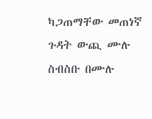ካጋጠማቸው መጠነኛ ጉዳት ውጪ ሙሉ ስብስቡ በሙሉ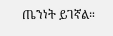ጤንነት ይገኛል።